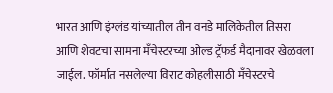भारत आणि इंग्लंड यांच्यातील तीन वनडे मालिकेतील तिसरा आणि शेवटचा सामना मँचेस्टरच्या ओल्ड ट्रॅफर्ड मैदानावर खेळवला जाईल. फॉर्मात नसलेल्या विराट कोहलीसाठी मँचेस्टरचे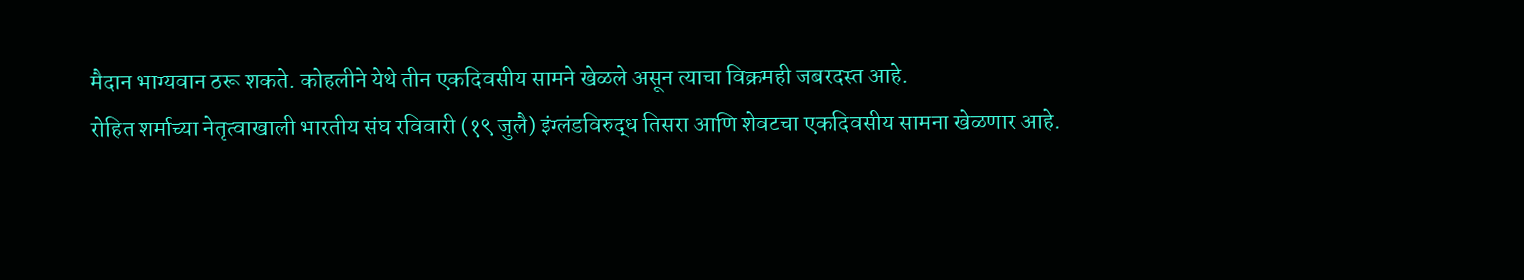मैदान भाग्यवान ठरू शकते. कोहलीने येथे तीन एकदिवसीय सामने खेळले असून त्याचा विक्रमही जबरदस्त आहे.
रोहित शर्माच्या नेतृत्वाखाली भारतीय संघ रविवारी (१९ जुलै) इंग्लंडविरुद्ध तिसरा आणि शेवटचा एकदिवसीय सामना खेळणार आहे.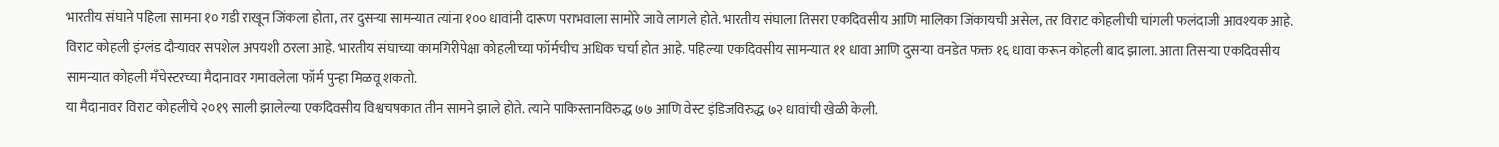भारतीय संघाने पहिला सामना १० गडी राखून जिंकला होता, तर दुसऱ्या सामन्यात त्यांना १०० धावांनी दारूण पराभवाला सामोरे जावे लागले होते. भारतीय संघाला तिसरा एकदिवसीय आणि मालिका जिंकायची असेल, तर विराट कोहलीची चांगली फलंदाजी आवश्यक आहे.
विराट कोहली इंग्लंड दौऱ्यावर सपशेल अपयशी ठरला आहे. भारतीय संघाच्या कामगिरीपेक्षा कोहलीच्या फॉर्मचीच अधिक चर्चा होत आहे. पहिल्या एकदिवसीय सामन्यात ११ धावा आणि दुसऱ्या वनडेत फक्त १६ धावा करून कोहली बाद झाला. आता तिसऱ्या एकदिवसीय सामन्यात कोहली मँचेस्टरच्या मैदानावर गमावलेला फॉर्म पुन्हा मिळवू शकतो.
या मैदानावर विराट कोहलीचे २०१९ साली झालेल्या एकदिवसीय विश्वचषकात तीन सामने झाले होते. त्याने पाकिस्तानविरुद्ध ७७ आणि वेस्ट इंडिजविरुद्ध ७२ धावांची खेळी केली.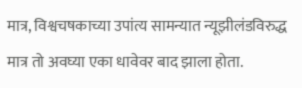मात्र, विश्वचषकाच्या उपांत्य सामन्यात न्यूझीलंडविरुद्ध मात्र तो अवघ्या एका धावेवर बाद झाला होता.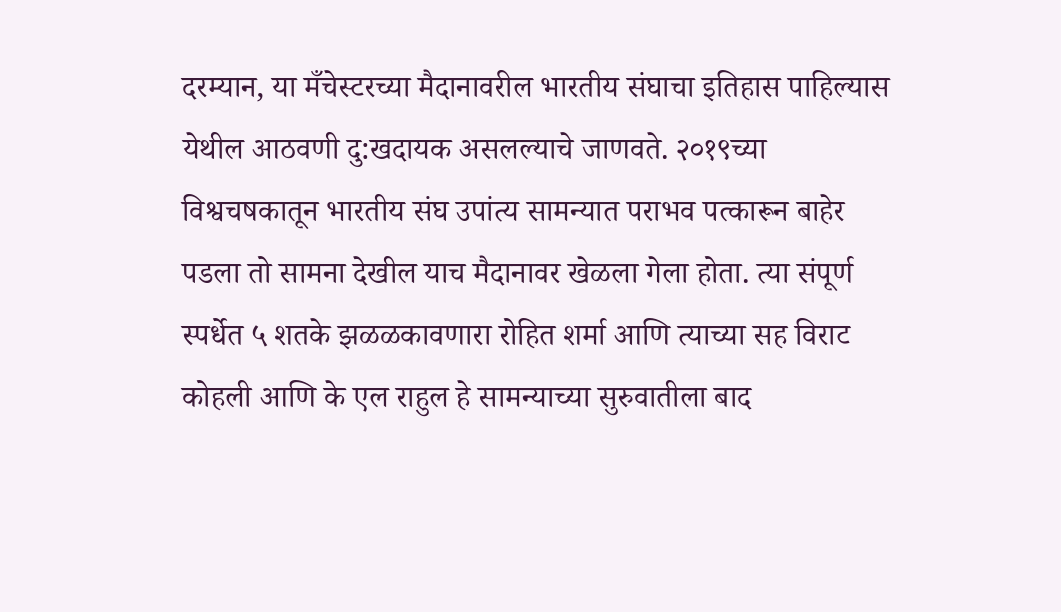दरम्यान, या मँचेस्टरच्या मैदानावरील भारतीय संघाचा इतिहास पाहिल्यास येथील आठवणी दु:खदायक असलल्याचे जाणवते. २०१९च्या विश्वचषकातून भारतीय संघ उपांत्य सामन्यात पराभव पत्कारून बाहेर पडला तो सामना देखील याच मैदानावर खेळला गेला होता. त्या संपूर्ण स्पर्धेत ५ शतके झळळकावणारा रोहित शर्मा आणि त्याच्या सह विराट कोहली आणि के एल राहुल हे सामन्याच्या सुरुवातीला बाद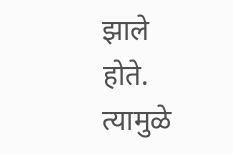झाले होते. त्यामुळे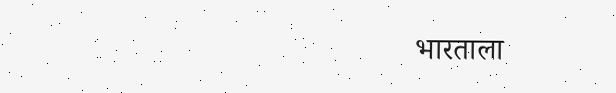भारताला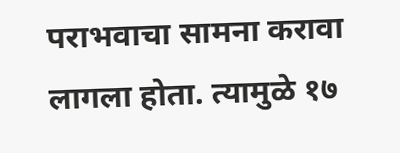पराभवाचा सामना करावा लागला होता. त्यामुळे १७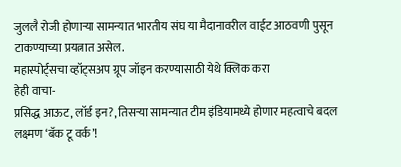जुललै रोजी होणाऱ्या सामन्यात भारतीय संघ या मैदानावरील वाईट आठवणी पुसून टाकण्याच्या प्रयत्नात असेल.
महास्पोर्ट्सचा व्हॉट्सअप ग्रूप जॉइन करण्यासाठी येथे क्लिक करा
हेही वाचा-
प्रसिद्ध आऊट, लॉर्ड इन?, तिसऱ्या सामन्यात टीम इंडियामध्ये होणार महत्वाचे बदल
लक्ष्मण ‘बॅक टू वर्क’!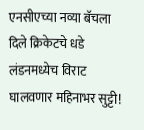एनसीएच्या नव्या बॅचला दिले क्रिकेटचे धडे
लंडनमध्येच विराट घालवणार महिनाभर सुट्टी!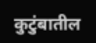कुटुंबातील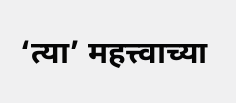‘त्या’ महत्त्वाच्या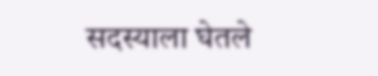सदस्याला घेतले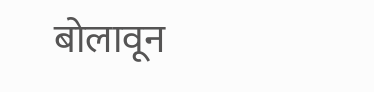बोलावून